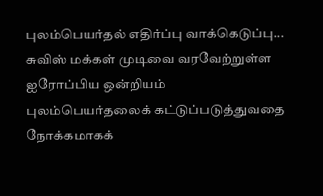புலம்பெயர்தல் எதிர்ப்பு வாக்கெடுப்பு... சுவிஸ் மக்கள் முடிவை வரவேற்றுள்ள ஐரோப்பிய ஒன்றியம்
புலம்பெயர்தலைக் கட்டுப்படுத்துவதை நோக்கமாகக்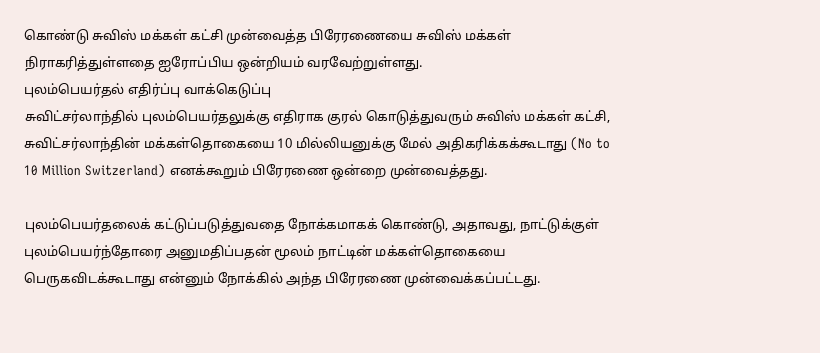கொண்டு சுவிஸ் மக்கள் கட்சி முன்வைத்த பிரேரணையை சுவிஸ் மக்கள் நிராகரித்துள்ளதை ஐரோப்பிய ஒன்றியம் வரவேற்றுள்ளது.
புலம்பெயர்தல் எதிர்ப்பு வாக்கெடுப்பு
சுவிட்சர்லாந்தில் புலம்பெயர்தலுக்கு எதிராக குரல் கொடுத்துவரும் சுவிஸ் மக்கள் கட்சி, சுவிட்சர்லாந்தின் மக்கள்தொகையை 10 மில்லியனுக்கு மேல் அதிகரிக்கக்கூடாது (No to 10 Million Switzerland) எனக்கூறும் பிரேரணை ஒன்றை முன்வைத்தது.

புலம்பெயர்தலைக் கட்டுப்படுத்துவதை நோக்கமாகக் கொண்டு, அதாவது, நாட்டுக்குள் புலம்பெயர்ந்தோரை அனுமதிப்பதன் மூலம் நாட்டின் மக்கள்தொகையை பெருகவிடக்கூடாது என்னும் நோக்கில் அந்த பிரேரணை முன்வைக்கப்பட்டது.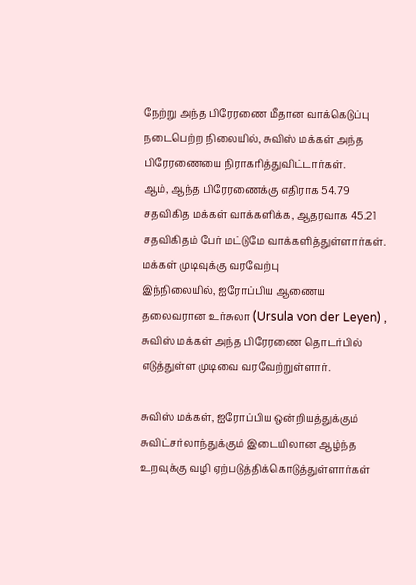நேற்று அந்த பிரேரணை மீதான வாக்கெடுப்பு நடைபெற்ற நிலையில், சுவிஸ் மக்கள் அந்த பிரேரணையை நிராகரித்துவிட்டார்கள்.
ஆம், ஆந்த பிரேரணைக்கு எதிராக 54.79 சதவிகித மக்கள் வாக்களிக்க, ஆதரவாக 45.21 சதவிகிதம் பேர் மட்டுமே வாக்களித்துள்ளார்கள்.
மக்கள் முடிவுக்கு வரவேற்பு
இந்நிலையில், ஐரோப்பிய ஆணைய தலைவரான உர்சுலா (Ursula von der Leyen) , சுவிஸ் மக்கள் அந்த பிரேரணை தொடர்பில் எடுத்துள்ள முடிவை வரவேற்றுள்ளார்.

சுவிஸ் மக்கள், ஐரோப்பிய ஒன்றியத்துக்கும் சுவிட்சர்லாந்துக்கும் இடையிலான ஆழ்ந்த உறவுக்கு வழி ஏற்படுத்திக்கொடுத்துள்ளார்கள்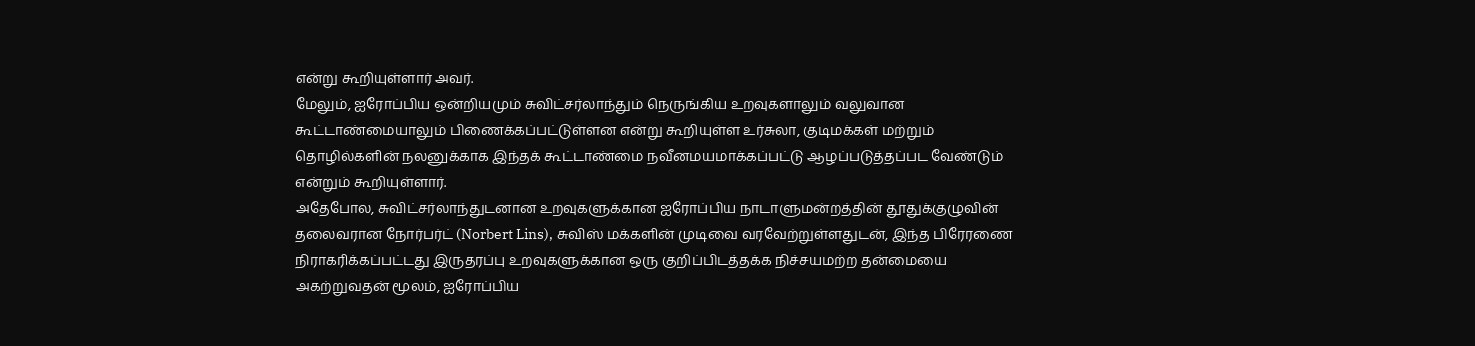என்று கூறியுள்ளார் அவர்.
மேலும், ஐரோப்பிய ஒன்றியமும் சுவிட்சர்லாந்தும் நெருங்கிய உறவுகளாலும் வலுவான கூட்டாண்மையாலும் பிணைக்கப்பட்டுள்ளன என்று கூறியுள்ள உர்சுலா, குடிமக்கள் மற்றும் தொழில்களின் நலனுக்காக இந்தக் கூட்டாண்மை நவீனமயமாக்கப்பட்டு ஆழப்படுத்தப்பட வேண்டும் என்றும் கூறியுள்ளார்.
அதேபோல, சுவிட்சர்லாந்துடனான உறவுகளுக்கான ஐரோப்பிய நாடாளுமன்றத்தின் தூதுக்குழுவின் தலைவரான நோர்பர்ட் (Norbert Lins), சுவிஸ் மக்களின் முடிவை வரவேற்றுள்ளதுடன், இந்த பிரேரணை நிராகரிக்கப்பட்டது இருதரப்பு உறவுகளுக்கான ஒரு குறிப்பிடத்தக்க நிச்சயமற்ற தன்மையை அகற்றுவதன் மூலம், ஐரோப்பிய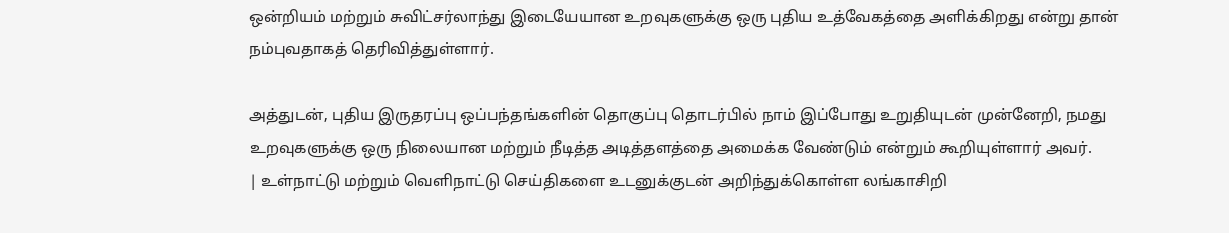ஒன்றியம் மற்றும் சுவிட்சர்லாந்து இடையேயான உறவுகளுக்கு ஒரு புதிய உத்வேகத்தை அளிக்கிறது என்று தான் நம்புவதாகத் தெரிவித்துள்ளார்.

அத்துடன், புதிய இருதரப்பு ஒப்பந்தங்களின் தொகுப்பு தொடர்பில் நாம் இப்போது உறுதியுடன் முன்னேறி, நமது உறவுகளுக்கு ஒரு நிலையான மற்றும் நீடித்த அடித்தளத்தை அமைக்க வேண்டும் என்றும் கூறியுள்ளார் அவர்.
| உள்நாட்டு மற்றும் வெளிநாட்டு செய்திகளை உடனுக்குடன் அறிந்துக்கொள்ள லங்காசிறி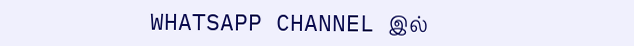WHATSAPP CHANNEL இல்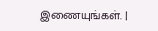இணையுங்கள். |